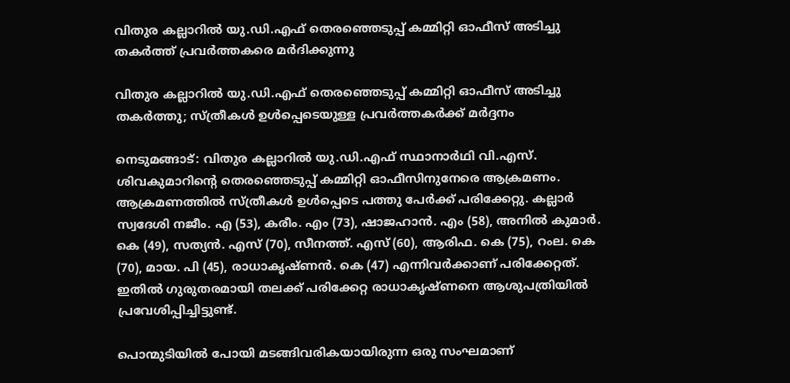വിതുര കല്ലാറിൽ യു.ഡി.എഫ് തെരഞ്ഞെടുപ്പ് കമ്മിറ്റി ഓഫീസ് അടിച്ചു തകർത്ത് പ്രവർത്തകരെ മർദിക്കുന്നു

വിതുര കല്ലാറിൽ യു.ഡി.എഫ് തെരഞ്ഞെടുപ്പ് കമ്മിറ്റി ഓഫീസ് അടിച്ചു തകർത്തു; സ്ത്രീകൾ ഉൾപ്പെടെയുള്ള പ്രവർത്തകർക്ക് മർദ്ദനം

നെടുമങ്ങാട്: വിതുര കല്ലാറിൽ യു.ഡി.എഫ് സ്ഥാനാർഥി വി.എസ്. ശിവകുമാറിന്റെ തെരഞ്ഞെടുപ്പ് കമ്മിറ്റി ഓഫീസിനുനേരെ ആക്രമണം. ആക്രമണത്തിൽ സ്ത്രീകൾ ഉൾപ്പെടെ പത്തു പേർക്ക് പരിക്കേറ്റു. കല്ലാർ സ്വദേശി നജീം. എ (53), കരീം. എം (73), ഷാജഹാൻ. എം (58), അനിൽ കുമാർ. കെ (49), സത്യൻ. എസ് (70), സീനത്ത്. എസ് (60), ആരിഫ. കെ (75), റംല. കെ (70), മായ. പി (45), രാധാകൃഷ്ണൻ. കെ (47) എന്നിവർക്കാണ് പരിക്കേറ്റത്. ഇതിൽ ഗുരുതരമായി തലക്ക് പരിക്കേറ്റ രാധാകൃഷ്ണനെ ആശുപത്രിയിൽ പ്രവേശിപ്പിച്ചിട്ടുണ്ട്.

പൊന്മുടിയിൽ പോയി മടങ്ങിവരികയായിരുന്ന ഒരു സംഘമാണ്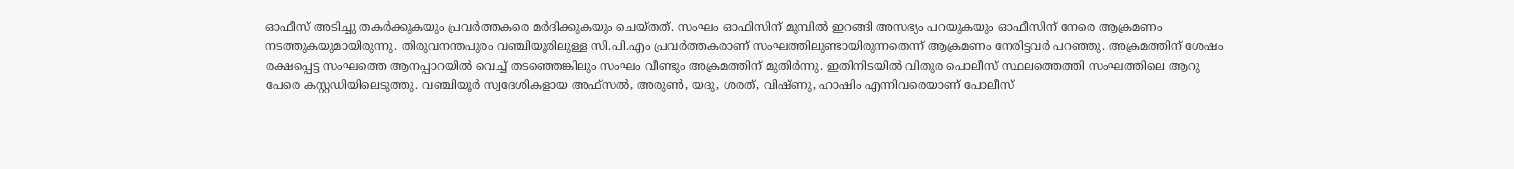ഓഫീസ് അടിച്ചു തകർക്കുകയും പ്രവർത്തകരെ മർദിക്കുകയും ചെയ്തത്. സംഘം ഓഫിസിന് മുമ്പിൽ ഇറങ്ങി അസഭ്യം പറയുകയും ഓഫീസിന് നേരെ ആക്രമണം നടത്തുകയുമായിരുന്നു. തിരുവനന്തപുരം വഞ്ചിയൂരിലുള്ള സി.പി.എം പ്രവർത്തകരാണ് സംഘത്തിലുണ്ടായിരുന്നതെന്ന് ആക്രമണം നേരിട്ടവർ പറഞ്ഞു. അക്രമത്തിന് ശേഷം രക്ഷപ്പെട്ട സംഘത്തെ ആനപ്പാറയിൽ വെച്ച് തടഞ്ഞെങ്കിലും സംഘം വീണ്ടും അക്രമത്തിന് മുതിർന്നു. ഇതിനിടയിൽ വിതുര പൊലീസ് സ്ഥലത്തെത്തി സംഘത്തിലെ ആറു പേരെ കസ്റ്റഡിയിലെടുത്തു. വഞ്ചിയൂർ സ്വദേശികളായ അഫ്സൽ, അരുൺ, യദു, ശരത്, വിഷ്ണു, ഹാഷിം എന്നിവരെയാണ് പോലീസ്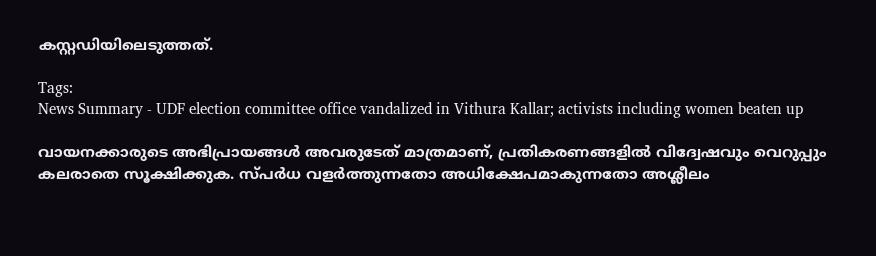കസ്റ്റഡിയിലെടുത്തത്.

Tags:
News Summary - UDF election committee office vandalized in Vithura Kallar; activists including women beaten up

വായനക്കാരുടെ അഭിപ്രായങ്ങള്‍ അവരുടേത് മാത്രമാണ്, പ്രതികരണങ്ങളിൽ വിദ്വേഷവും വെറുപ്പും കലരാതെ സൂക്ഷിക്കുക. സ്പർധ വളർത്തുന്നതോ അധിക്ഷേപമാകുന്നതോ അശ്ലീലം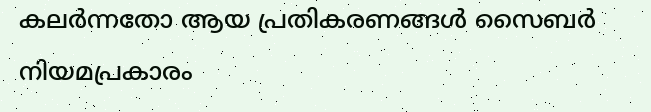കലർന്നതോ ആയ പ്രതികരണങ്ങൾ സൈബർ നിയമപ്രകാരം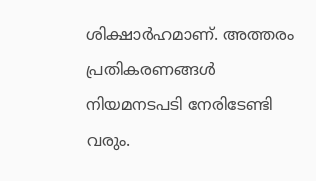ശിക്ഷാർഹമാണ്. അത്തരം പ്രതികരണങ്ങൾ നിയമനടപടി നേരിടേണ്ടി വരും.